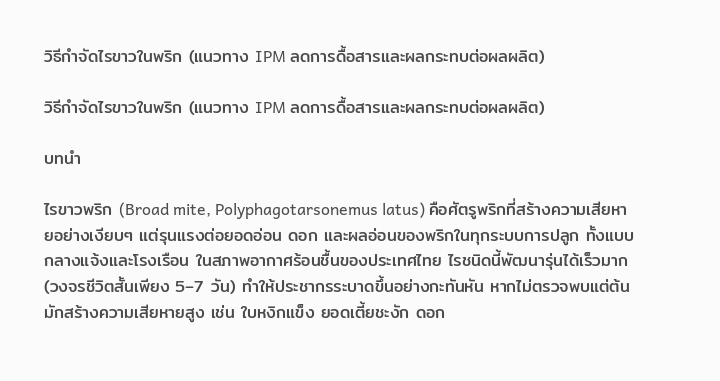วิธีกำจัดไรขาวในพริก (แนวทาง IPM ลดการดื้อสารและผลกระทบต่อผลผลิต)

วิธีกำจัดไรขาวในพริก (แนวทาง IPM ลดการดื้อสารและผลกระทบต่อผลผลิต)

บทนำ

ไรขาวพริก (Broad mite, Polyphagotarsonemus latus) คือศัตรูพริกที่สร้างความเสียหายอย่างเงียบๆ แต่รุนแรงต่อยอดอ่อน ดอก และผลอ่อนของพริกในทุกระบบการปลูก ทั้งแบบกลางแจ้งและโรงเรือน ในสภาพอากาศร้อนชื้นของประเทศไทย ไรชนิดนี้พัฒนารุ่นได้เร็วมาก (วงจรชีวิตสั้นเพียง 5–7 วัน) ทำให้ประชากรระบาดขึ้นอย่างกะทันหัน หากไม่ตรวจพบแต่ต้นมักสร้างความเสียหายสูง เช่น ใบหงิกแข็ง ยอดเตี้ยชะงัก ดอก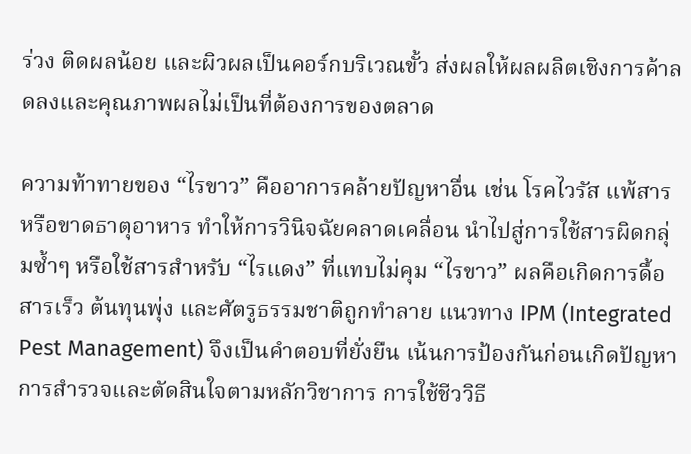ร่วง ติดผลน้อย และผิวผลเป็นคอร์กบริเวณขั้ว ส่งผลให้ผลผลิตเชิงการค้าลดลงและคุณภาพผลไม่เป็นที่ต้องการของตลาด

ความท้าทายของ “ไรขาว” คืออาการคล้ายปัญหาอื่น เช่น โรคไวรัส แพ้สาร หรือขาดธาตุอาหาร ทำให้การวินิจฉัยคลาดเคลื่อน นำไปสู่การใช้สารผิดกลุ่มซ้ำๆ หรือใช้สารสำหรับ “ไรแดง” ที่แทบไม่คุม “ไรขาว” ผลคือเกิดการดื้อสารเร็ว ต้นทุนพุ่ง และศัตรูธรรมชาติถูกทำลาย แนวทาง IPM (Integrated Pest Management) จึงเป็นคำตอบที่ยั่งยืน เน้นการป้องกันก่อนเกิดปัญหา การสำรวจและตัดสินใจตามหลักวิชาการ การใช้ชีววิธี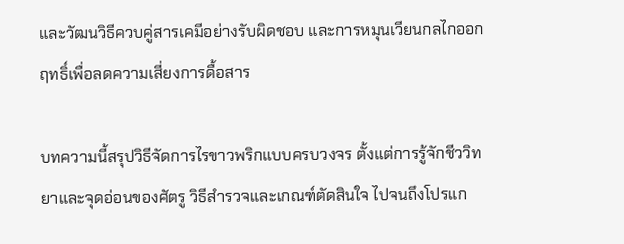และวัฒนวิธีควบคู่สารเคมีอย่างรับผิดชอบ และการหมุนเวียนกลไกออกฤทธิ์เพื่อลดความเสี่ยงการดื้อสาร

บทความนี้สรุปวิธีจัดการไรขาวพริกแบบครบวงจร ตั้งแต่การรู้จักชีววิทยาและจุดอ่อนของศัตรู วิธีสำรวจและเกณฑ์ตัดสินใจ ไปจนถึงโปรแก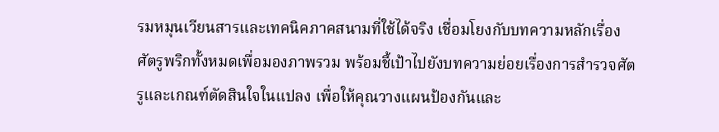รมหมุนเวียนสารและเทคนิคภาคสนามที่ใช้ได้จริง เชื่อมโยงกับบทความหลักเรื่องศัตรูพริกทั้งหมดเพื่อมองภาพรวม พร้อมชี้เป้าไปยังบทความย่อยเรื่องการสำรวจศัตรูและเกณฑ์ตัดสินใจในแปลง เพื่อให้คุณวางแผนป้องกันและ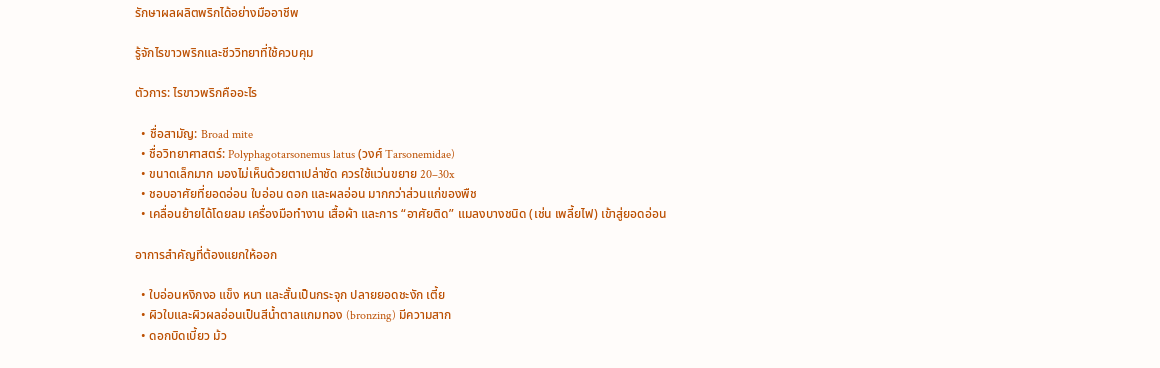รักษาผลผลิตพริกได้อย่างมืออาชีพ

รู้จักไรขาวพริกและชีววิทยาที่ใช้ควบคุม

ตัวการ: ไรขาวพริกคืออะไร

  • ชื่อสามัญ: Broad mite
  • ชื่อวิทยาศาสตร์: Polyphagotarsonemus latus (วงศ์ Tarsonemidae)
  • ขนาดเล็กมาก มองไม่เห็นด้วยตาเปล่าชัด ควรใช้แว่นขยาย 20–30x
  • ชอบอาศัยที่ยอดอ่อน ใบอ่อน ดอก และผลอ่อน มากกว่าส่วนแก่ของพืช
  • เคลื่อนย้ายได้โดยลม เครื่องมือทำงาน เสื้อผ้า และการ “อาศัยติด” แมลงบางชนิด (เช่น เพลี้ยไฟ) เข้าสู่ยอดอ่อน

อาการสำคัญที่ต้องแยกให้ออก

  • ใบอ่อนหงิกงอ แข็ง หนา และสั้นเป็นกระจุก ปลายยอดชะงัก เตี้ย
  • ผิวใบและผิวผลอ่อนเป็นสีน้ำตาลแกมทอง (bronzing) มีความสาก
  • ดอกบิดเบี้ยว ม้ว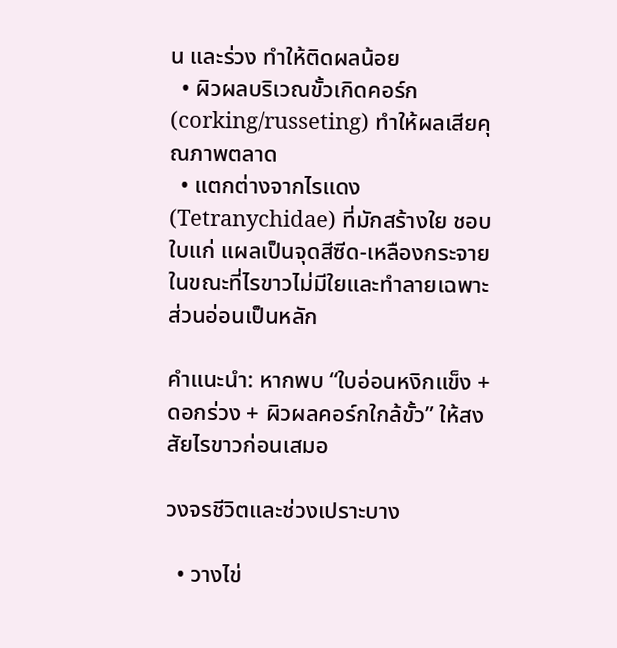น และร่วง ทำให้ติดผลน้อย
  • ผิวผลบริเวณขั้วเกิดคอร์ก (corking/russeting) ทำให้ผลเสียคุณภาพตลาด
  • แตกต่างจากไรแดง (Tetranychidae) ที่มักสร้างใย ชอบใบแก่ แผลเป็นจุดสีซีด-เหลืองกระจาย ในขณะที่ไรขาวไม่มีใยและทำลายเฉพาะส่วนอ่อนเป็นหลัก

คำแนะนำ: หากพบ “ใบอ่อนหงิกแข็ง + ดอกร่วง + ผิวผลคอร์กใกล้ขั้ว” ให้สงสัยไรขาวก่อนเสมอ

วงจรชีวิตและช่วงเปราะบาง

  • วางไข่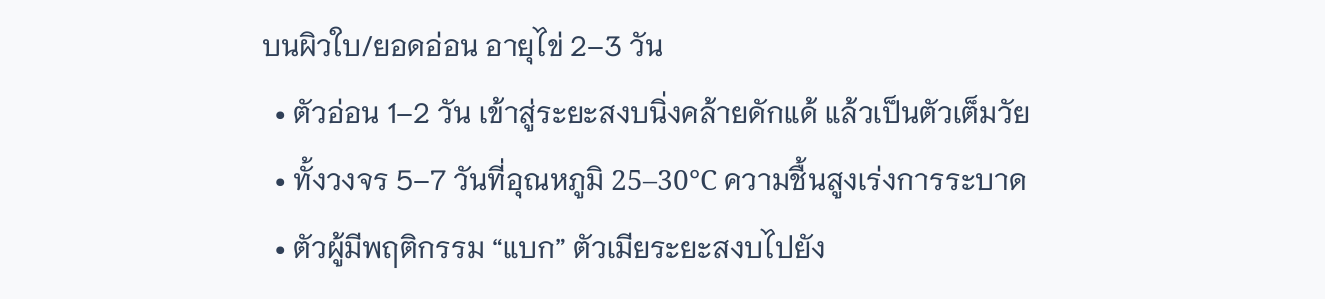บนผิวใบ/ยอดอ่อน อายุไข่ 2–3 วัน
  • ตัวอ่อน 1–2 วัน เข้าสู่ระยะสงบนิ่งคล้ายดักแด้ แล้วเป็นตัวเต็มวัย
  • ทั้งวงจร 5–7 วันที่อุณหภูมิ 25–30°C ความชื้นสูงเร่งการระบาด
  • ตัวผู้มีพฤติกรรม “แบก” ตัวเมียระยะสงบไปยัง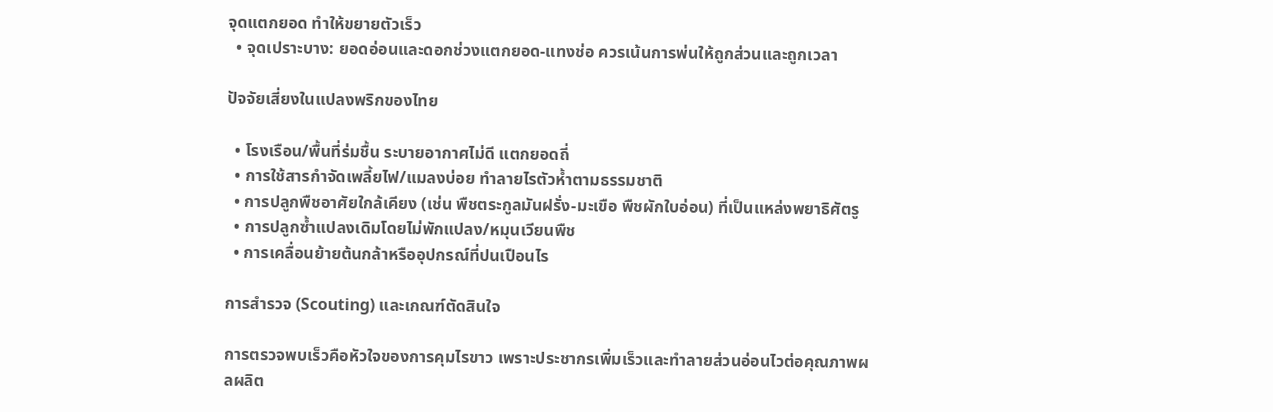จุดแตกยอด ทำให้ขยายตัวเร็ว
  • จุดเปราะบาง: ยอดอ่อนและดอกช่วงแตกยอด-แทงช่อ ควรเน้นการพ่นให้ถูกส่วนและถูกเวลา

ปัจจัยเสี่ยงในแปลงพริกของไทย

  • โรงเรือน/พื้นที่ร่มชื้น ระบายอากาศไม่ดี แตกยอดถี่
  • การใช้สารกำจัดเพลี้ยไฟ/แมลงบ่อย ทำลายไรตัวห้ำตามธรรมชาติ
  • การปลูกพืชอาศัยใกล้เคียง (เช่น พืชตระกูลมันฝรั่ง-มะเขือ พืชผักใบอ่อน) ที่เป็นแหล่งพยาธิศัตรู
  • การปลูกซ้ำแปลงเดิมโดยไม่พักแปลง/หมุนเวียนพืช
  • การเคลื่อนย้ายต้นกล้าหรืออุปกรณ์ที่ปนเปือนไร

การสำรวจ (Scouting) และเกณฑ์ตัดสินใจ

การตรวจพบเร็วคือหัวใจของการคุมไรขาว เพราะประชากรเพิ่มเร็วและทำลายส่วนอ่อนไวต่อคุณภาพผลผลิต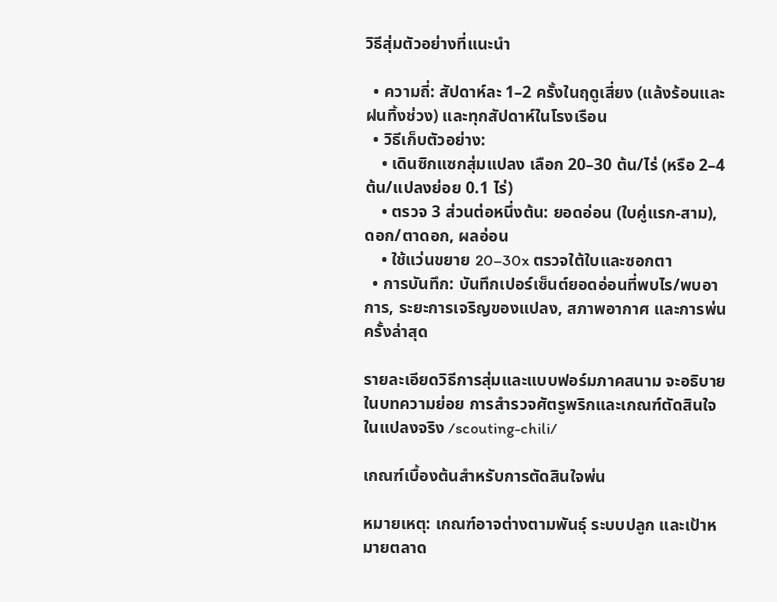วิธีสุ่มตัวอย่างที่แนะนำ

  • ความถี่: สัปดาห์ละ 1–2 ครั้งในฤดูเสี่ยง (แล้งร้อนและฝนทิ้งช่วง) และทุกสัปดาห์ในโรงเรือน
  • วิธีเก็บตัวอย่าง:
    • เดินซิกแซกสุ่มแปลง เลือก 20–30 ต้น/ไร่ (หรือ 2–4 ต้น/แปลงย่อย 0.1 ไร่)
    • ตรวจ 3 ส่วนต่อหนึ่งต้น: ยอดอ่อน (ใบคู่แรก-สาม), ดอก/ตาดอก, ผลอ่อน
    • ใช้แว่นขยาย 20–30x ตรวจใต้ใบและซอกตา
  • การบันทึก: บันทึกเปอร์เซ็นต์ยอดอ่อนที่พบไร/พบอาการ, ระยะการเจริญของแปลง, สภาพอากาศ และการพ่นครั้งล่าสุด

รายละเอียดวิธีการสุ่มและแบบฟอร์มภาคสนาม จะอธิบายในบทความย่อย การสำรวจศัตรูพริกและเกณฑ์ตัดสินใจในแปลงจริง /scouting-chili/

เกณฑ์เบื้องต้นสำหรับการตัดสินใจพ่น

หมายเหตุ: เกณฑ์อาจต่างตามพันธุ์ ระบบปลูก และเป้าหมายตลาด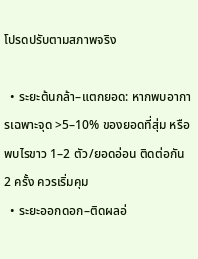โปรดปรับตามสภาพจริง

  • ระยะต้นกล้า–แตกยอด: หากพบอาการเฉพาะจุด >5–10% ของยอดที่สุ่ม หรือพบไรขาว 1–2 ตัว/ยอดอ่อน ติดต่อกัน 2 ครั้ง ควรเริ่มคุม
  • ระยะออกดอก–ติดผลอ่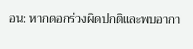อน: หากดอกร่วงผิดปกติและพบอากา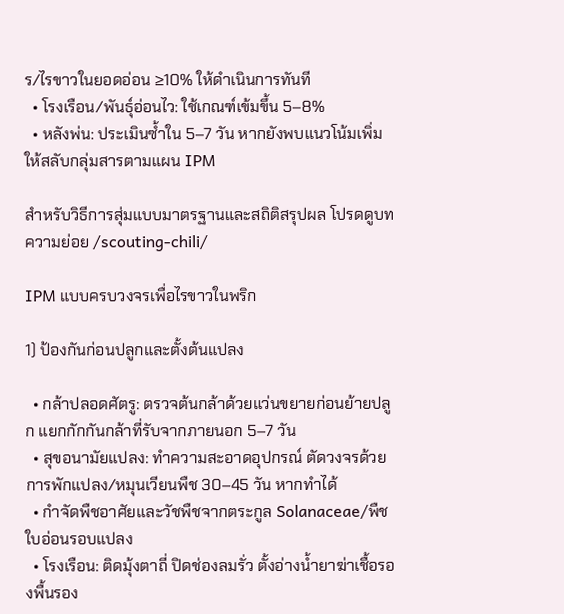ร/ไรขาวในยอดอ่อน ≥10% ให้ดำเนินการทันที
  • โรงเรือน/พันธุ์อ่อนไว: ใช้เกณฑ์เข้มขึ้น 5–8%
  • หลังพ่น: ประเมินซ้ำใน 5–7 วัน หากยังพบแนวโน้มเพิ่ม ให้สลับกลุ่มสารตามแผน IPM

สำหรับวิธีการสุ่มแบบมาตรฐานและสถิติสรุปผล โปรดดูบทความย่อย /scouting-chili/

IPM แบบครบวงจรเพื่อไรขาวในพริก

1) ป้องกันก่อนปลูกและตั้งต้นแปลง

  • กล้าปลอดศัตรู: ตรวจต้นกล้าด้วยแว่นขยายก่อนย้ายปลูก แยกกักกันกล้าที่รับจากภายนอก 5–7 วัน
  • สุขอนามัยแปลง: ทำความสะอาดอุปกรณ์ ตัดวงจรด้วยการพักแปลง/หมุนเวียนพืช 30–45 วัน หากทำได้
  • กำจัดพืชอาศัยและวัชพืชจากตระกูล Solanaceae/พืชใบอ่อนรอบแปลง
  • โรงเรือน: ติดมุ้งตาถี่ ปิดช่องลมรั่ว ตั้งอ่างน้ำยาฆ่าเชื้อรองพื้นรอง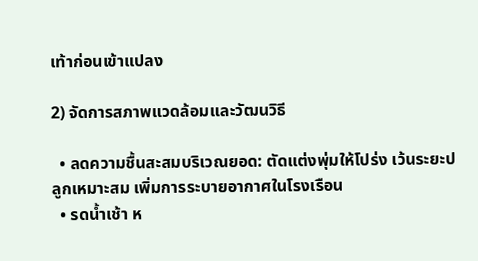เท้าก่อนเข้าแปลง

2) จัดการสภาพแวดล้อมและวัฒนวิธี

  • ลดความชื้นสะสมบริเวณยอด: ตัดแต่งพุ่มให้โปร่ง เว้นระยะปลูกเหมาะสม เพิ่มการระบายอากาศในโรงเรือน
  • รดน้ำเช้า ห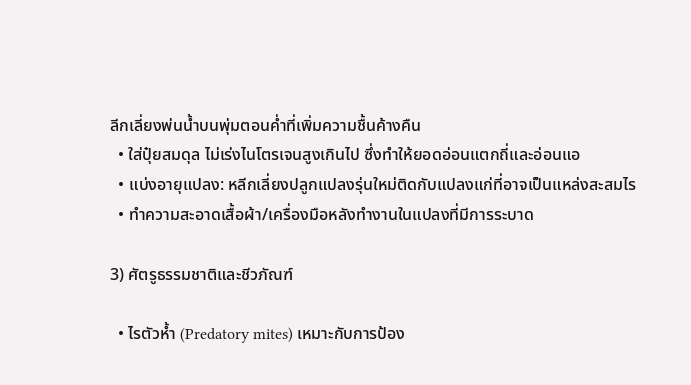ลีกเลี่ยงพ่นน้ำบนพุ่มตอนค่ำที่เพิ่มความชื้นค้างคืน
  • ใส่ปุ๋ยสมดุล ไม่เร่งไนโตรเจนสูงเกินไป ซึ่งทำให้ยอดอ่อนแตกถี่และอ่อนแอ
  • แบ่งอายุแปลง: หลีกเลี่ยงปลูกแปลงรุ่นใหม่ติดกับแปลงแก่ที่อาจเป็นแหล่งสะสมไร
  • ทำความสะอาดเสื้อผ้า/เครื่องมือหลังทำงานในแปลงที่มีการระบาด

3) ศัตรูธรรมชาติและชีวภัณฑ์

  • ไรตัวห้ำ (Predatory mites) เหมาะกับการป้อง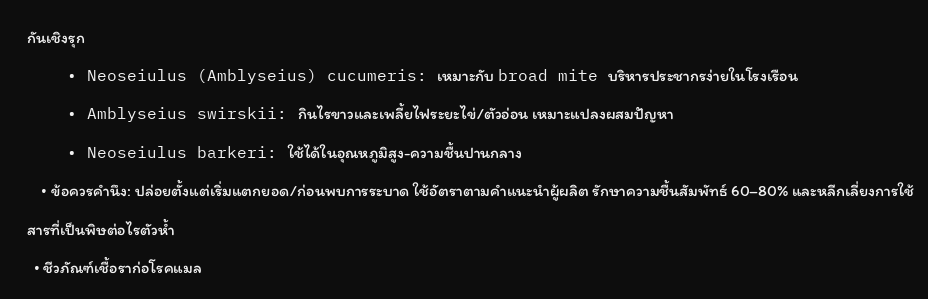กันเชิงรุก
    • Neoseiulus (Amblyseius) cucumeris: เหมาะกับ broad mite บริหารประชากรง่ายในโรงเรือน
    • Amblyseius swirskii: กินไรขาวและเพลี้ยไฟระยะไข่/ตัวอ่อน เหมาะแปลงผสมปัญหา
    • Neoseiulus barkeri: ใช้ได้ในอุณหภูมิสูง-ความชื้นปานกลาง
    • ข้อควรคำนึง: ปล่อยตั้งแต่เริ่มแตกยอด/ก่อนพบการระบาด ใช้อัตราตามคำแนะนำผู้ผลิต รักษาความชื้นสัมพัทธ์ 60–80% และหลีกเลี่ยงการใช้สารที่เป็นพิษต่อไรตัวห้ำ
  • ชีวภัณฑ์เชื้อราก่อโรคแมล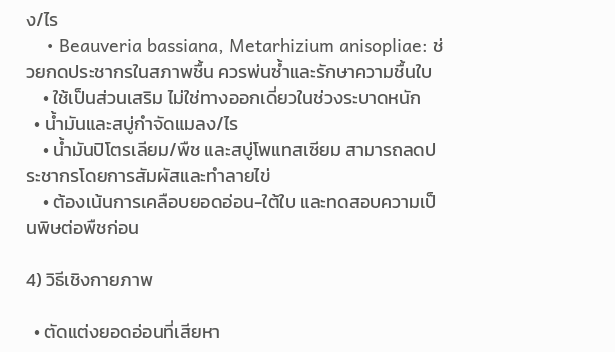ง/ไร
    • Beauveria bassiana, Metarhizium anisopliae: ช่วยกดประชากรในสภาพชื้น ควรพ่นซ้ำและรักษาความชื้นใบ
    • ใช้เป็นส่วนเสริม ไม่ใช่ทางออกเดี่ยวในช่วงระบาดหนัก
  • น้ำมันและสบู่กำจัดแมลง/ไร
    • น้ำมันปิโตรเลียม/พืช และสบู่โพแทสเซียม สามารถลดประชากรโดยการสัมผัสและทำลายไข่
    • ต้องเน้นการเคลือบยอดอ่อน-ใต้ใบ และทดสอบความเป็นพิษต่อพืชก่อน

4) วิธีเชิงกายภาพ

  • ตัดแต่งยอดอ่อนที่เสียหา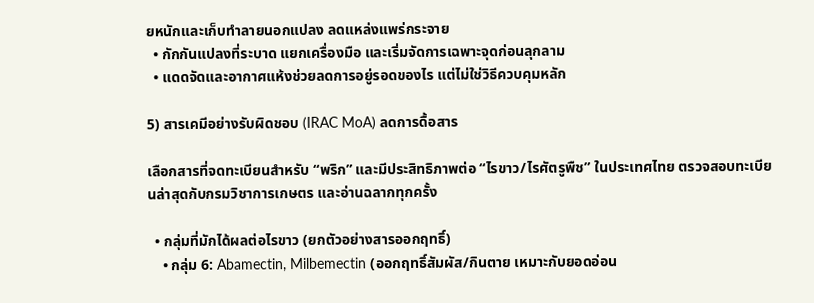ยหนักและเก็บทำลายนอกแปลง ลดแหล่งแพร่กระจาย
  • กักกันแปลงที่ระบาด แยกเครื่องมือ และเริ่มจัดการเฉพาะจุดก่อนลุกลาม
  • แดดจัดและอากาศแห้งช่วยลดการอยู่รอดของไร แต่ไม่ใช่วิธีควบคุมหลัก

5) สารเคมีอย่างรับผิดชอบ (IRAC MoA) ลดการดื้อสาร

เลือกสารที่จดทะเบียนสำหรับ “พริก” และมีประสิทธิภาพต่อ “ไรขาว/ไรศัตรูพืช” ในประเทศไทย ตรวจสอบทะเบียนล่าสุดกับกรมวิชาการเกษตร และอ่านฉลากทุกครั้ง

  • กลุ่มที่มักได้ผลต่อไรขาว (ยกตัวอย่างสารออกฤทธิ์)
    • กลุ่ม 6: Abamectin, Milbemectin (ออกฤทธิ์สัมผัส/กินตาย เหมาะกับยอดอ่อน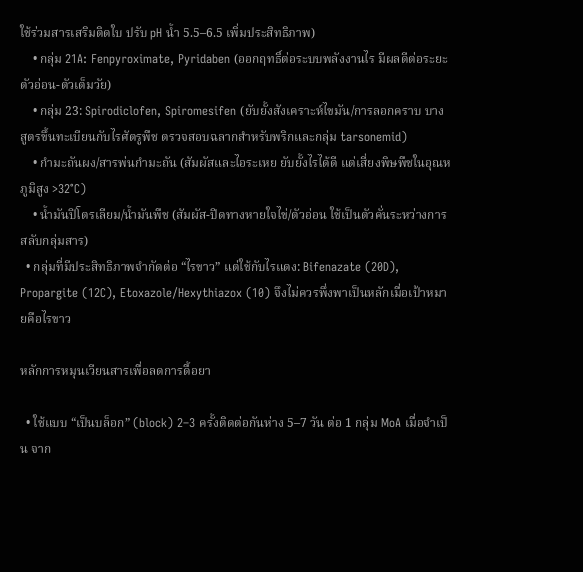ใช้ร่วมสารเสริมติดใบ ปรับ pH น้ำ 5.5–6.5 เพิ่มประสิทธิภาพ)
    • กลุ่ม 21A: Fenpyroximate, Pyridaben (ออกฤทธิ์ต่อระบบพลังงานไร มีผลดีต่อระยะตัวอ่อน-ตัวเต็มวัย)
    • กลุ่ม 23: Spirodiclofen, Spiromesifen (ยับยั้งสังเคราะห์ไขมัน/การลอกคราบ บางสูตรขึ้นทะเบียนกับไรศัตรูพืช ตรวจสอบฉลากสำหรับพริกและกลุ่ม tarsonemid)
    • กำมะถันผง/สารพ่นกำมะถัน (สัมผัสและไอระเหย ยับยั้งไรได้ดี แต่เสี่ยงพิษพืชในอุณหภูมิสูง >32°C)
    • น้ำมันปิโตรเลียม/น้ำมันพืช (สัมผัส-ปิดทางหายใจไข่/ตัวอ่อน ใช้เป็นตัวคั่นระหว่างการสลับกลุ่มสาร)
  • กลุ่มที่มีประสิทธิภาพจำกัดต่อ “ไรขาว” แต่ใช้กับไรแดง: Bifenazate (20D), Propargite (12C), Etoxazole/Hexythiazox (10) จึงไม่ควรพึ่งพาเป็นหลักเมื่อเป้าหมายคือไรขาว

หลักการหมุนเวียนสารเพื่อลดการดื้อยา

  • ใช้แบบ “เป็นบล็อก” (block) 2–3 ครั้งติดต่อกันห่าง 5–7 วัน ต่อ 1 กลุ่ม MoA เมื่อจำเป็น จาก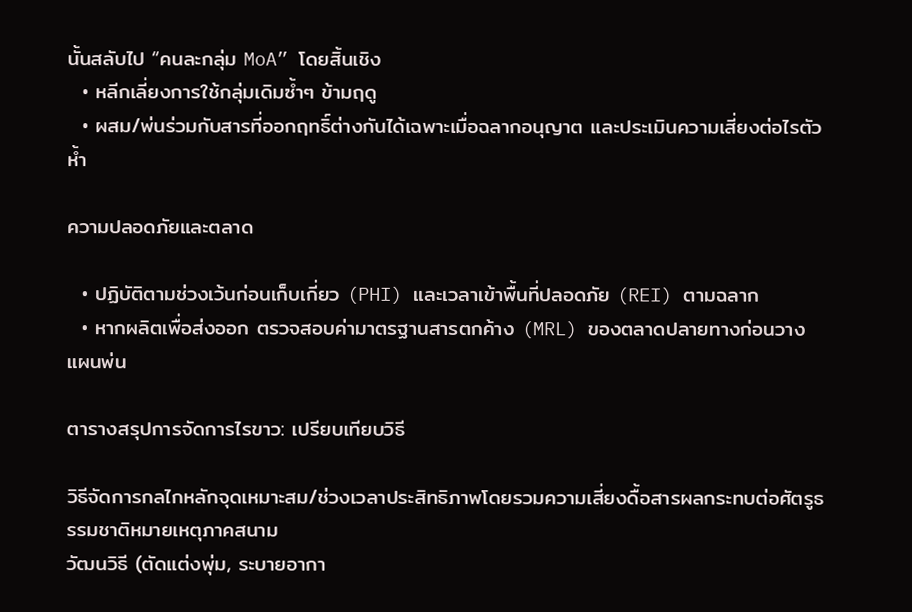นั้นสลับไป “คนละกลุ่ม MoA” โดยสิ้นเชิง
  • หลีกเลี่ยงการใช้กลุ่มเดิมซ้ำๆ ข้ามฤดู
  • ผสม/พ่นร่วมกับสารที่ออกฤทธิ์ต่างกันได้เฉพาะเมื่อฉลากอนุญาต และประเมินความเสี่ยงต่อไรตัวห้ำ

ความปลอดภัยและตลาด

  • ปฏิบัติตามช่วงเว้นก่อนเก็บเกี่ยว (PHI) และเวลาเข้าพื้นที่ปลอดภัย (REI) ตามฉลาก
  • หากผลิตเพื่อส่งออก ตรวจสอบค่ามาตรฐานสารตกค้าง (MRL) ของตลาดปลายทางก่อนวางแผนพ่น

ตารางสรุปการจัดการไรขาว: เปรียบเทียบวิธี

วิธีจัดการกลไกหลักจุดเหมาะสม/ช่วงเวลาประสิทธิภาพโดยรวมความเสี่ยงดื้อสารผลกระทบต่อศัตรูธรรมชาติหมายเหตุภาคสนาม
วัฒนวิธี (ตัดแต่งพุ่ม, ระบายอากา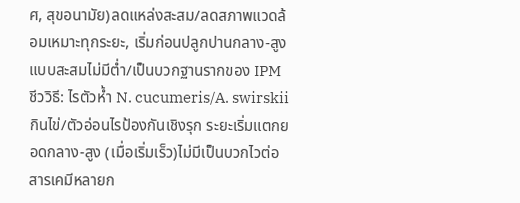ศ, สุขอนามัย)ลดแหล่งสะสม/ลดสภาพแวดล้อมเหมาะทุกระยะ, เริ่มก่อนปลูกปานกลาง-สูงแบบสะสมไม่มีต่ำ/เป็นบวกฐานรากของ IPM
ชีววิธี: ไรตัวห้ำ N. cucumeris/A. swirskiiกินไข่/ตัวอ่อนไรป้องกันเชิงรุก ระยะเริ่มแตกยอดกลาง-สูง (เมื่อเริ่มเร็ว)ไม่มีเป็นบวกไวต่อสารเคมีหลายก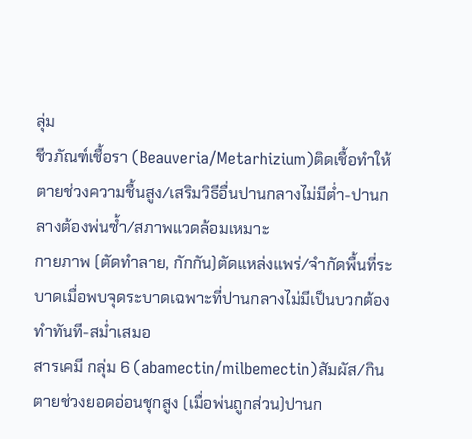ลุ่ม
ชีวภัณฑ์เชื้อรา (Beauveria/Metarhizium)ติดเชื้อทำให้ตายช่วงความชื้นสูง/เสริมวิธีอื่นปานกลางไม่มีต่ำ-ปานกลางต้องพ่นซ้ำ/สภาพแวดล้อมเหมาะ
กายภาพ (ตัดทำลาย, กักกัน)ตัดแหล่งแพร่/จำกัดพื้นที่ระบาดเมื่อพบจุดระบาดเฉพาะที่ปานกลางไม่มีเป็นบวกต้องทำทันที-สม่ำเสมอ
สารเคมี กลุ่ม 6 (abamectin/milbemectin)สัมผัส/กินตายช่วงยอดอ่อนชุกสูง (เมื่อพ่นถูกส่วน)ปานก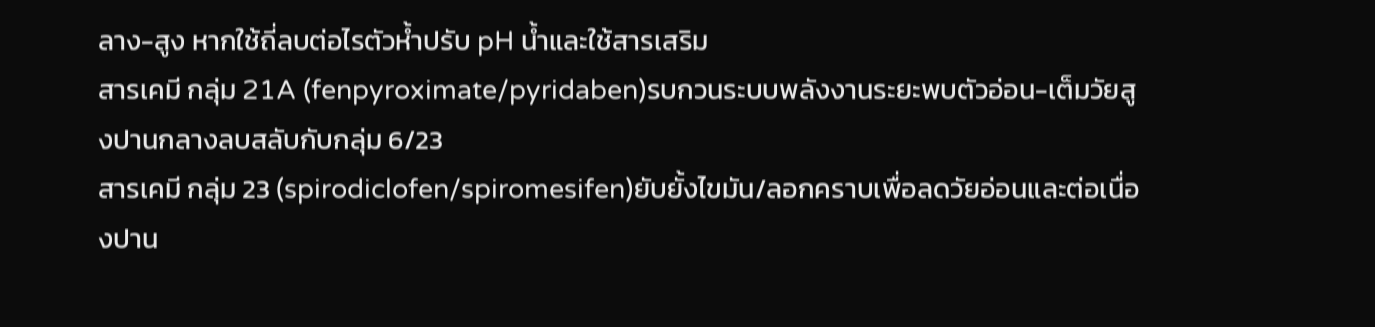ลาง-สูง หากใช้ถี่ลบต่อไรตัวห้ำปรับ pH น้ำและใช้สารเสริม
สารเคมี กลุ่ม 21A (fenpyroximate/pyridaben)รบกวนระบบพลังงานระยะพบตัวอ่อน-เต็มวัยสูงปานกลางลบสลับกับกลุ่ม 6/23
สารเคมี กลุ่ม 23 (spirodiclofen/spiromesifen)ยับยั้งไขมัน/ลอกคราบเพื่อลดวัยอ่อนและต่อเนื่องปาน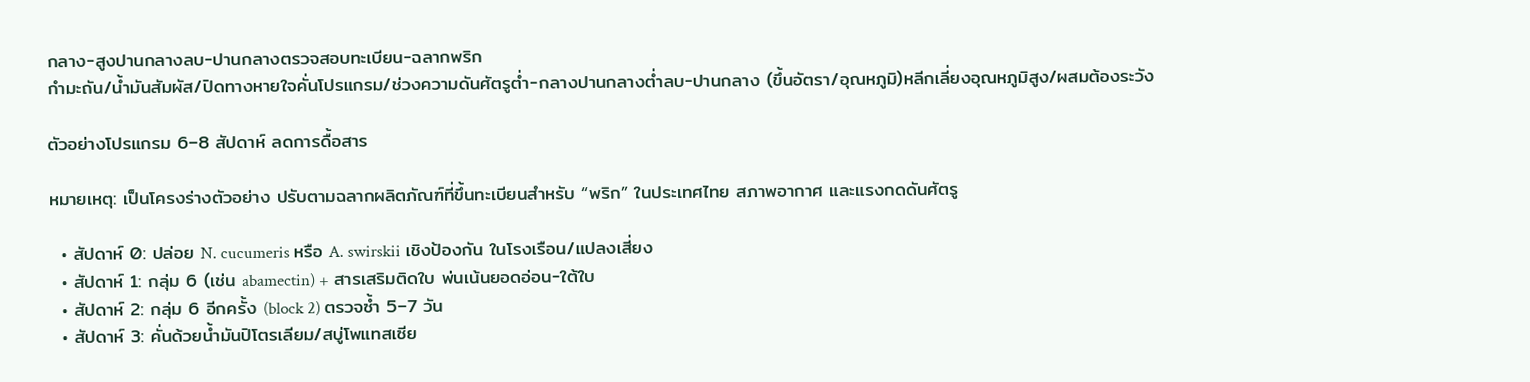กลาง-สูงปานกลางลบ-ปานกลางตรวจสอบทะเบียน-ฉลากพริก
กำมะถัน/น้ำมันสัมผัส/ปิดทางหายใจคั่นโปรแกรม/ช่วงความดันศัตรูต่ำ-กลางปานกลางต่ำลบ-ปานกลาง (ขึ้นอัตรา/อุณหภูมิ)หลีกเลี่ยงอุณหภูมิสูง/ผสมต้องระวัง

ตัวอย่างโปรแกรม 6–8 สัปดาห์ ลดการดื้อสาร

หมายเหตุ: เป็นโครงร่างตัวอย่าง ปรับตามฉลากผลิตภัณฑ์ที่ขึ้นทะเบียนสำหรับ “พริก” ในประเทศไทย สภาพอากาศ และแรงกดดันศัตรู

  • สัปดาห์ 0: ปล่อย N. cucumeris หรือ A. swirskii เชิงป้องกัน ในโรงเรือน/แปลงเสี่ยง
  • สัปดาห์ 1: กลุ่ม 6 (เช่น abamectin) + สารเสริมติดใบ พ่นเน้นยอดอ่อน-ใต้ใบ
  • สัปดาห์ 2: กลุ่ม 6 อีกครั้ง (block 2) ตรวจซ้ำ 5–7 วัน
  • สัปดาห์ 3: คั่นด้วยน้ำมันปิโตรเลียม/สบู่โพแทสเซีย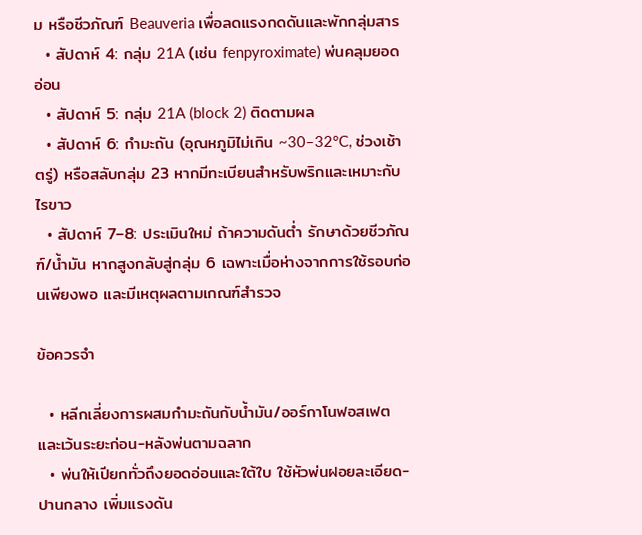ม หรือชีวภัณฑ์ Beauveria เพื่อลดแรงกดดันและพักกลุ่มสาร
  • สัปดาห์ 4: กลุ่ม 21A (เช่น fenpyroximate) พ่นคลุมยอดอ่อน
  • สัปดาห์ 5: กลุ่ม 21A (block 2) ติดตามผล
  • สัปดาห์ 6: กำมะถัน (อุณหภูมิไม่เกิน ~30–32°C, ช่วงเช้าตรู่) หรือสลับกลุ่ม 23 หากมีทะเบียนสำหรับพริกและเหมาะกับไรขาว
  • สัปดาห์ 7–8: ประเมินใหม่ ถ้าความดันต่ำ รักษาด้วยชีวภัณฑ์/น้ำมัน หากสูงกลับสู่กลุ่ม 6 เฉพาะเมื่อห่างจากการใช้รอบก่อนเพียงพอ และมีเหตุผลตามเกณฑ์สำรวจ

ข้อควรจำ

  • หลีกเลี่ยงการผสมกำมะถันกับน้ำมัน/ออร์กาโนฟอสเฟต และเว้นระยะก่อน-หลังพ่นตามฉลาก
  • พ่นให้เปียกทั่วถึงยอดอ่อนและใต้ใบ ใช้หัวพ่นฝอยละเอียด-ปานกลาง เพิ่มแรงดัน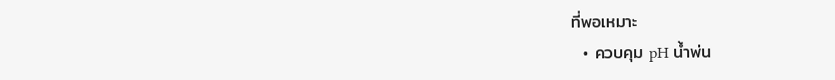ที่พอเหมาะ
  • ควบคุม pH น้ำพ่น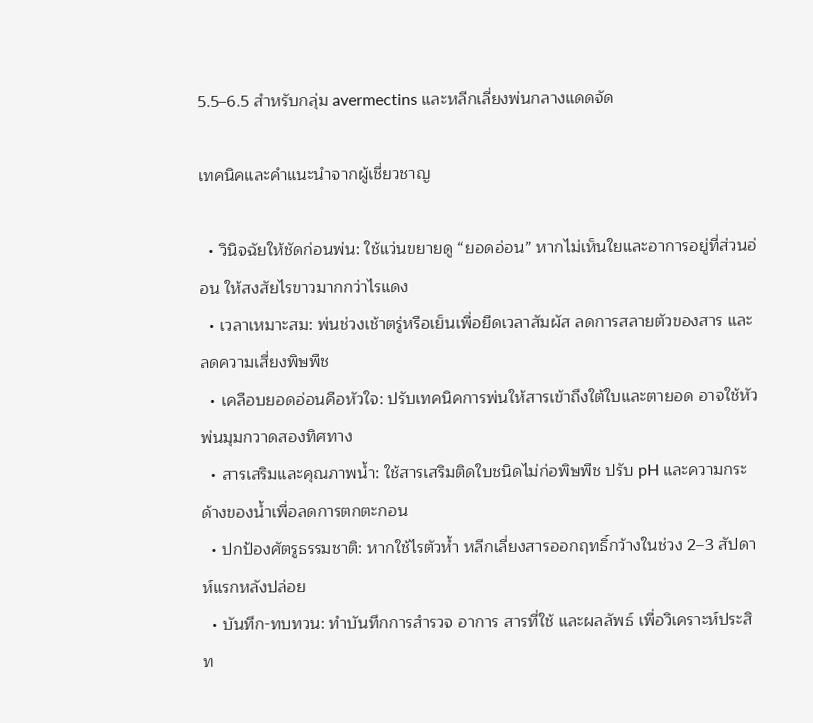5.5–6.5 สำหรับกลุ่ม avermectins และหลีกเลี่ยงพ่นกลางแดดจัด

เทคนิคและคำแนะนำจากผู้เชี่ยวชาญ

  • วินิจฉัยให้ชัดก่อนพ่น: ใช้แว่นขยายดู “ยอดอ่อน” หากไม่เห็นใยและอาการอยู่ที่ส่วนอ่อน ให้สงสัยไรขาวมากกว่าไรแดง
  • เวลาเหมาะสม: พ่นช่วงเช้าตรู่หรือเย็นเพื่อยืดเวลาสัมผัส ลดการสลายตัวของสาร และลดความเสี่ยงพิษพืช
  • เคลือบยอดอ่อนคือหัวใจ: ปรับเทคนิคการพ่นให้สารเข้าถึงใต้ใบและตายอด อาจใช้หัวพ่นมุมกวาดสองทิศทาง
  • สารเสริมและคุณภาพน้ำ: ใช้สารเสริมติดใบชนิดไม่ก่อพิษพืช ปรับ pH และความกระด้างของน้ำเพื่อลดการตกตะกอน
  • ปกป้องศัตรูธรรมชาติ: หากใช้ไรตัวห้ำ หลีกเลี่ยงสารออกฤทธิ์กว้างในช่วง 2–3 สัปดาห์แรกหลังปล่อย
  • บันทึก-ทบทวน: ทำบันทึกการสำรวจ อาการ สารที่ใช้ และผลลัพธ์ เพื่อวิเคราะห์ประสิท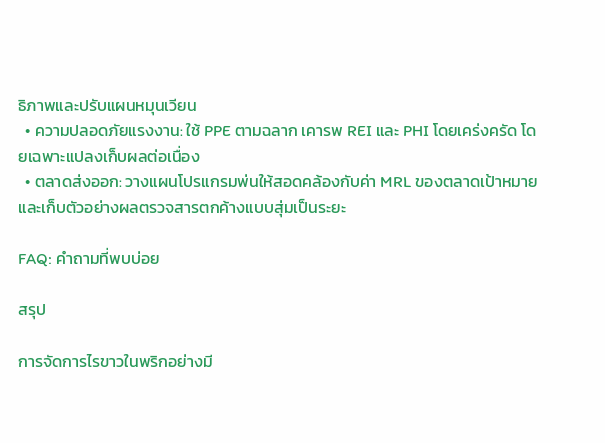ธิภาพและปรับแผนหมุนเวียน
  • ความปลอดภัยแรงงาน: ใช้ PPE ตามฉลาก เคารพ REI และ PHI โดยเคร่งครัด โดยเฉพาะแปลงเก็บผลต่อเนื่อง
  • ตลาดส่งออก: วางแผนโปรแกรมพ่นให้สอดคล้องกับค่า MRL ของตลาดเป้าหมาย และเก็บตัวอย่างผลตรวจสารตกค้างแบบสุ่มเป็นระยะ

FAQ: คำถามที่พบบ่อย

สรุป

การจัดการไรขาวในพริกอย่างมี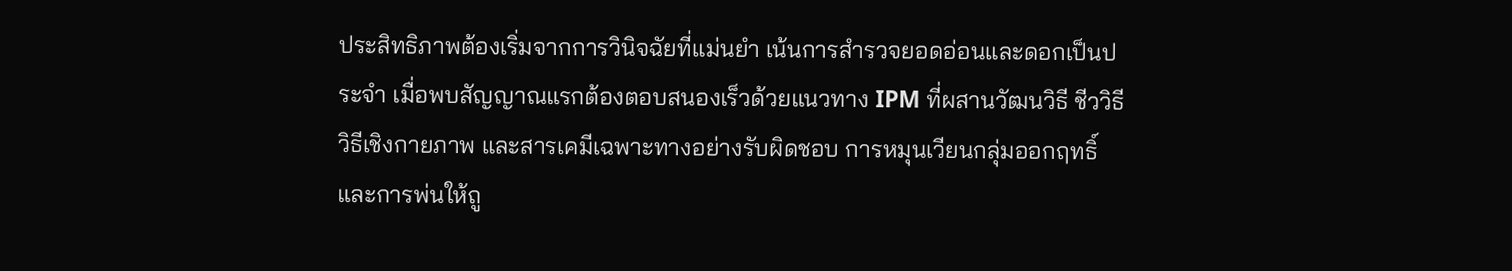ประสิทธิภาพต้องเริ่มจากการวินิจฉัยที่แม่นยำ เน้นการสำรวจยอดอ่อนและดอกเป็นประจำ เมื่อพบสัญญาณแรกต้องตอบสนองเร็วด้วยแนวทาง IPM ที่ผสานวัฒนวิธี ชีววิธี วิธีเชิงกายภาพ และสารเคมีเฉพาะทางอย่างรับผิดชอบ การหมุนเวียนกลุ่มออกฤทธิ์และการพ่นให้ถู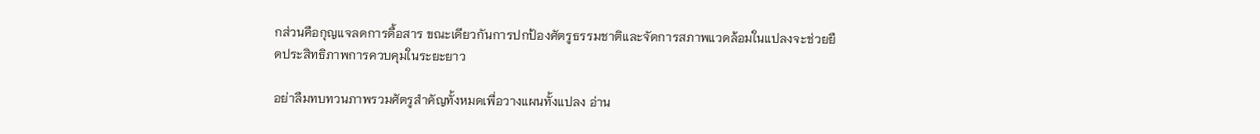กส่วนคือกุญแจลดการดื้อสาร ขณะเดียวกันการปกป้องศัตรูธรรมชาติและจัดการสภาพแวดล้อมในแปลงจะช่วยยืดประสิทธิภาพการควบคุมในระยะยาว

อย่าลืมทบทวนภาพรวมศัตรูสำคัญทั้งหมดเพื่อวางแผนทั้งแปลง อ่าน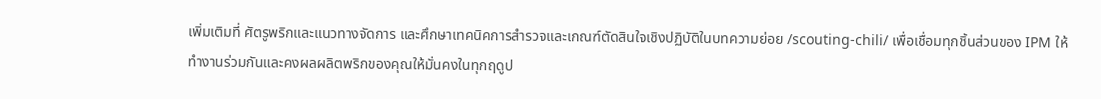เพิ่มเติมที่ ศัตรูพริกและแนวทางจัดการ และศึกษาเทคนิคการสำรวจและเกณฑ์ตัดสินใจเชิงปฏิบัติในบทความย่อย /scouting-chili/ เพื่อเชื่อมทุกชิ้นส่วนของ IPM ให้ทำงานร่วมกันและคงผลผลิตพริกของคุณให้มั่นคงในทุกฤดูป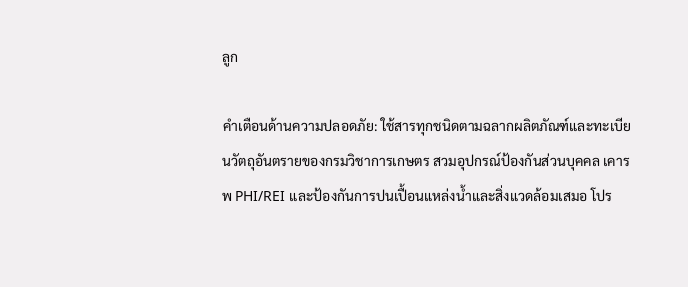ลูก

คำเตือนด้านความปลอดภัย: ใช้สารทุกชนิดตามฉลากผลิตภัณฑ์และทะเบียนวัตถุอันตรายของกรมวิชาการเกษตร สวมอุปกรณ์ป้องกันส่วนบุคคล เคารพ PHI/REI และป้องกันการปนเปื้อนแหล่งน้ำและสิ่งแวดล้อมเสมอ โปร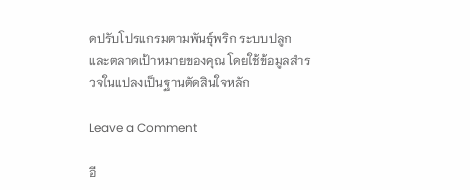ดปรับโปรแกรมตามพันธุ์พริก ระบบปลูก และตลาดเป้าหมายของคุณ โดยใช้ข้อมูลสำรวจในแปลงเป็นฐานตัดสินใจหลัก

Leave a Comment

อี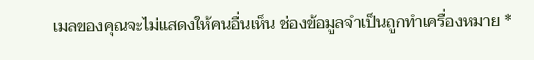เมลของคุณจะไม่แสดงให้คนอื่นเห็น ช่องข้อมูลจำเป็นถูกทำเครื่องหมาย *